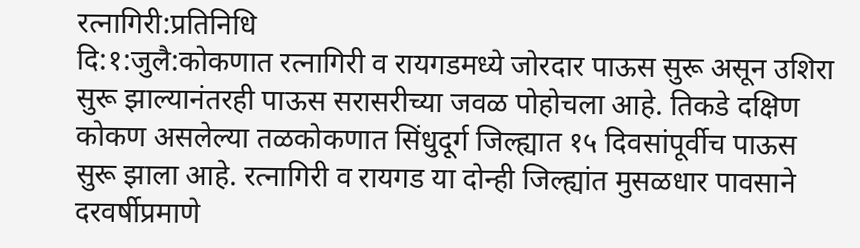रत्नागिरी:प्रतिनिधि
दि:१:जुलै:कोकणात रत्नागिरी व रायगडमध्ये जोरदार पाऊस सुरू असून उशिरा सुरू झाल्यानंतरही पाऊस सरासरीच्या जवळ पोहोचला आहे. तिकडे दक्षिण कोकण असलेल्या तळकोकणात सिंधुदूर्ग जिल्ह्यात १५ दिवसांपूर्वीच पाऊस सुरू झाला आहे. रत्नागिरी व रायगड या दोन्ही जिल्ह्यांत मुसळधार पावसाने दरवर्षीप्रमाणे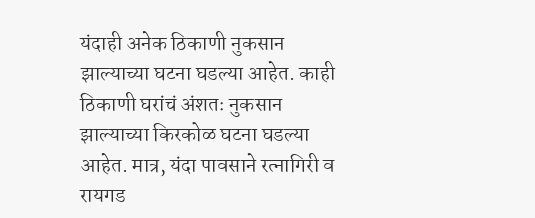यंदाही अनेक ठिकाणी नुकसान झाल्याच्या घटना घडल्या आहेत. काही ठिकाणी घरांचं अंशतः नुकसान झाल्याच्या किरकोळ घटना घडल्या आहेत. मात्र, यंदा पावसाने रत्नागिरी व रायगड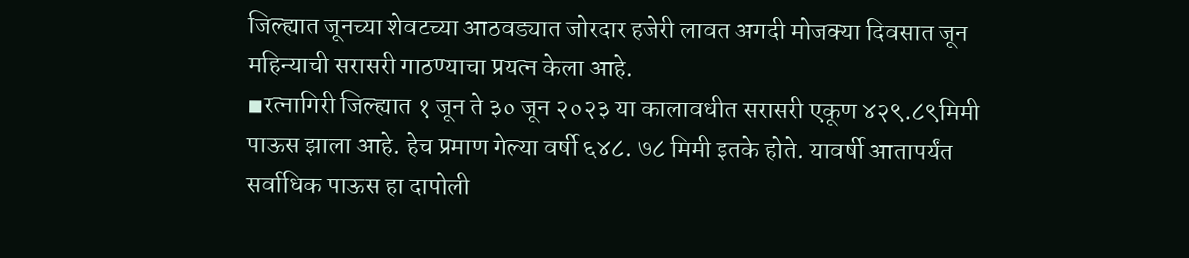जिल्ह्यात जूनच्या शेवटच्या आठवड्यात जोरदार हजेरी लावत अगदी मोजक्या दिवसात जून महिन्याची सरासरी गाठण्याचा प्रयत्न केला आहे.
◾रत्नागिरी जिल्ह्यात १ जून ते ३० जून २०२३ या कालावधीत सरासरी एकूण ४२९.८९मिमी पाऊस झाला आहे. हेच प्रमाण गेल्या वर्षी ६४८. ७८ मिमी इतके होते. यावर्षी आतापर्यंत सर्वाधिक पाऊस हा दापोली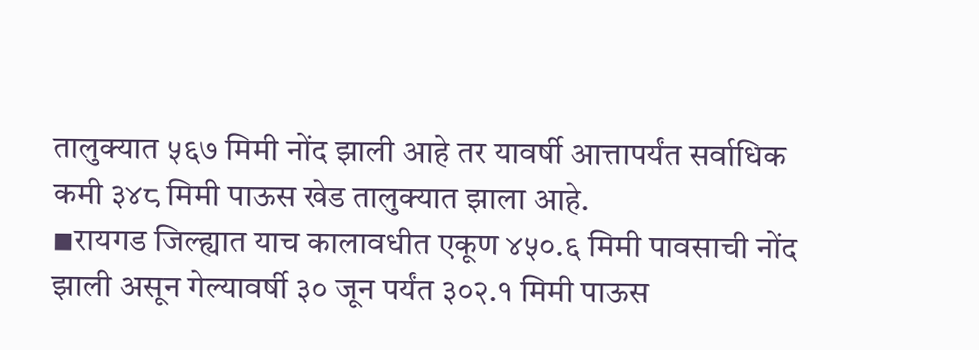तालुक्यात ५६७ मिमी नोंद झाली आहे तर यावर्षी आत्तापर्यंत सर्वाधिक कमी ३४८ मिमी पाऊस खेड तालुक्यात झाला आहे.
◾रायगड जिल्ह्यात याच कालावधीत एकूण ४५०.६ मिमी पावसाची नोंद झाली असून गेल्यावर्षी ३० जून पर्यंत ३०२.१ मिमी पाऊस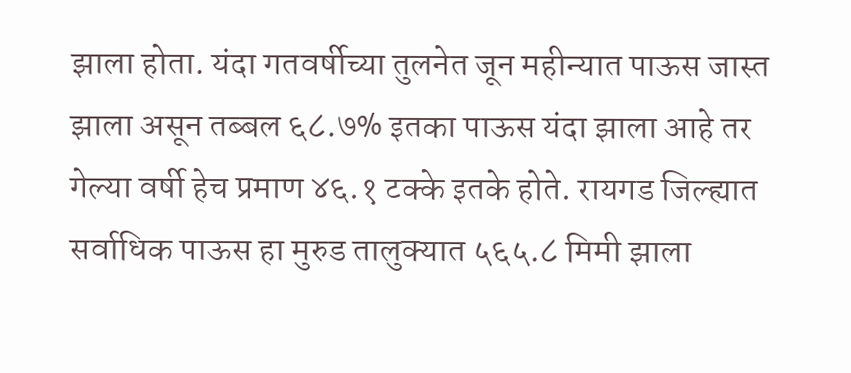झाला होता. यंदा गतवर्षीच्या तुलनेत जून महीन्यात पाऊस जास्त झाला असून तब्बल ६८.७% इतका पाऊस यंदा झाला आहे तर गेल्या वर्षी हेच प्रमाण ४६.१ टक्के इतके होते. रायगड जिल्ह्यात सर्वाधिक पाऊस हा मुरुड तालुक्यात ५६५.८ मिमी झाला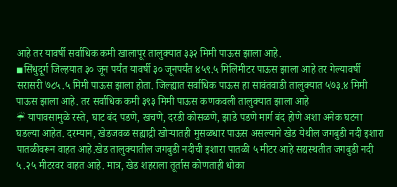आहे तर यावर्षी सर्वाधिक कमी खालापूर तालुक्यात ३३२ मिमी पाऊस झाला आहे.
◾सिंधुदूर्ग जिल्हयात ३० जून पर्यंत यावर्षी ३० जूनपर्यंत ४५९.५ मिलिमीटर पाऊस झाला आहे तर गेल्यावर्षी सरासरी ७८५.५ मिमी पाऊस झाला होता. जिल्ह्यात सर्वाधिक पाऊस हा सावंतवाडी तालुक्यात ५७३.४ मिमी पाऊस झाला आहे. तर सर्वाधिक कमी ३९३ मिमी पाऊस कणकवली तालुक्यात झाला आहे
☔ यापावसामुळे रस्ते, घाट बंद पडणे, खचणे, दरडी कोसळणे, झाडे पडणे मार्ग बंद होणे अशा अनेक घटना घडल्या आहेत. दरम्यान, खेडजवळ सह्याद्री खोऱ्यातही मुसळधार पाऊस असल्याने खेड येथील जगबुडी नदी इशारा पातळीवरून वाहत आहे.खेड तालुक्यातील जगबुडी नदीची इशारा पातळी ५ मीटर आहे सद्यस्थतीत जगबुडी नदी ५.२५ मीटरवर वाहत आहे. मात्र, खेड शहराला तूर्तास कोणताही धोका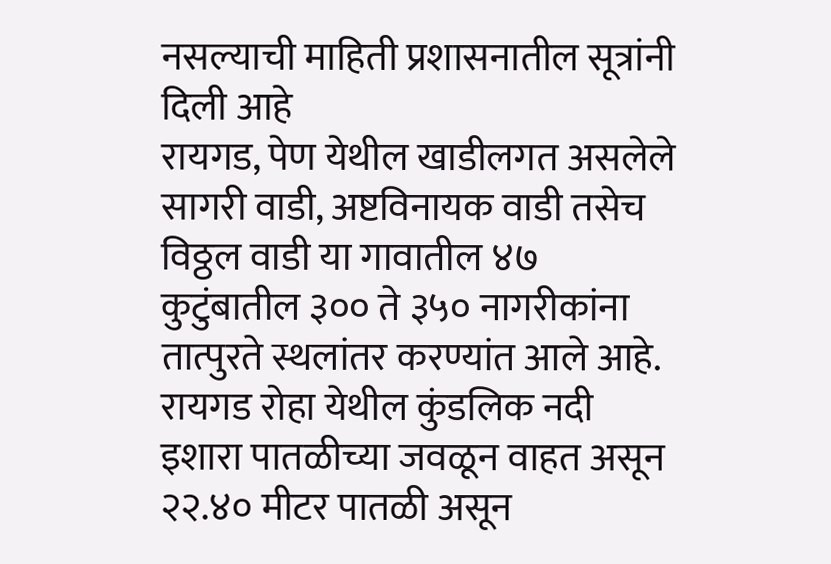नसल्याची माहिती प्रशासनातील सूत्रांनी दिली आहे
रायगड, पेण येथील खाडीलगत असलेले सागरी वाडी, अष्टविनायक वाडी तसेच विठ्ठल वाडी या गावातील ४७ कुटुंबातील ३०० ते ३५० नागरीकांना तात्पुरते स्थलांतर करण्यांत आले आहे. रायगड रोहा येथील कुंडलिक नदी इशारा पातळीच्या जवळून वाहत असून २२.४० मीटर पातळी असून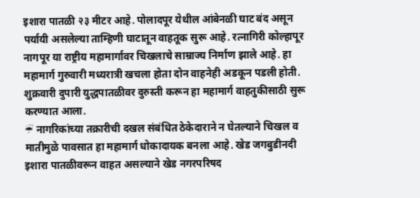इशारा पातळी २३ मीटर आहे. पोलादपूर येथील आंबेनळी घाट बंद असून पर्यायी असलेल्या ताम्हिणी घाटातून वाहतूक सुरू आहे. रत्नागिरी कोल्हापूर नागपूर या राष्ट्रीय महामार्गावर चिखलाचे साम्राज्य निर्माण झाले आहे. हा महामार्ग गुरुवारी मध्यरात्री खचला होता दोन वाहनेही अडकून पडली होती. शुक्रवारी दुपारी युद्धपातळीवर दुरुस्ती करून हा महामार्ग वाहतुकीसाठी सुरू करण्यात आला.
☔ नागरिकांच्या तक्रारीची दखल संबंधित ठेकेदाराने न घेतल्याने चिखल व मातीमुळे पावसात हा महामार्ग धोकादायक बनला आहे. खेड जगबुडीनदी इशारा पातळीवरून वाहत असल्याने खेड नगरपरिषद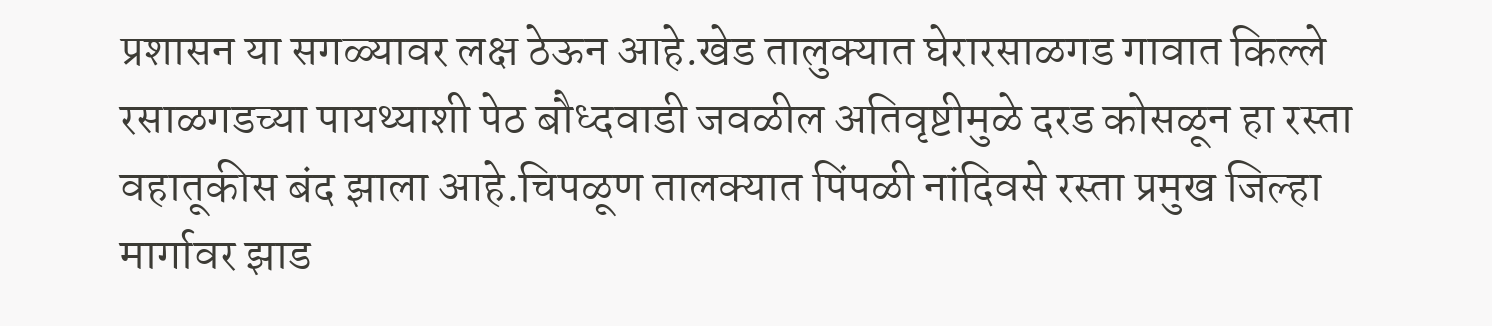प्रशासन या सगळ्यावर लक्ष ठेऊन आहे.खेड तालुक्यात घेरारसाळगड गावात किल्ले रसाळगडच्या पायथ्याशी पेठ बौध्दवाडी जवळील अतिवृष्टीमुळे दरड कोसळून हा रस्ता वहातूकीस बंद झाला आहे.चिपळूण तालक्यात पिंपळी नांदिवसे रस्ता प्रमुख जिल्हा मार्गावर झाड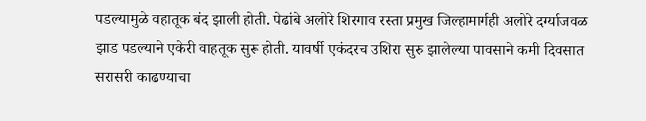पडल्यामुळे वहातूक बंद झाली होती. पेढांबे अलोरे शिरगाव रस्ता प्रमुख जिल्हामार्गही अलोरे दर्ग्याजवळ झाड पडल्याने एकेरी वाहतूक सुरू होती. यावर्षी एकंदरच उशिरा सुरु झालेल्या पावसाने कमी दिवसात सरासरी काढण्याचा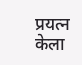प्रयत्न केला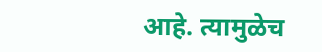आहे. त्यामुळेच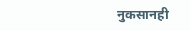नुकसानही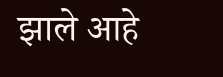झाले आहे